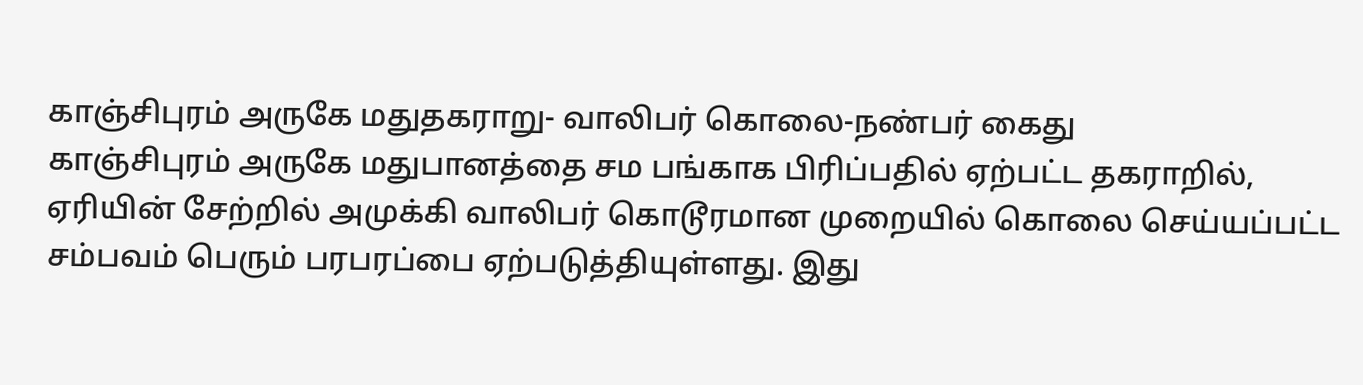காஞ்சிபுரம் அருகே மதுதகராறு- வாலிபர் கொலை-நண்பர் கைது
காஞ்சிபுரம் அருகே மதுபானத்தை சம பங்காக பிரிப்பதில் ஏற்பட்ட தகராறில், ஏரியின் சேற்றில் அமுக்கி வாலிபர் கொடூரமான முறையில் கொலை செய்யப்பட்ட சம்பவம் பெரும் பரபரப்பை ஏற்படுத்தியுள்ளது. இது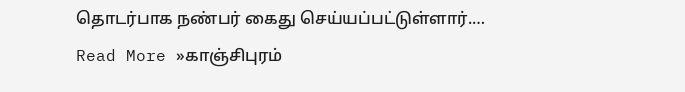தொடர்பாக நண்பர் கைது செய்யப்பட்டுள்ளார்.… Read More »காஞ்சிபுரம்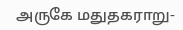அருகே மதுதகராறு-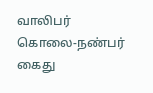வாலிபர் கொலை-நண்பர் கைது